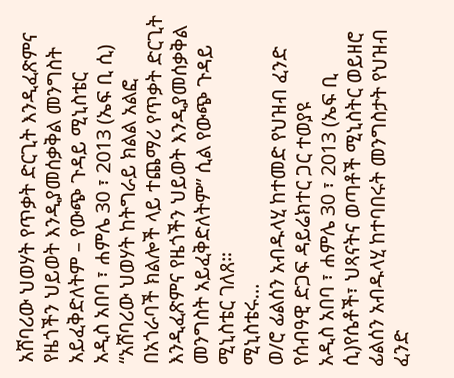አሸባሪው ህወሃት የጥቃት ድርጊት እንዲፈጽምና የዜጎችን ህይወት እንዲያመሰቃቅል መንግስት አይፈቅድለትም – የውጭ ጉዳይ ሚኒስቴር
አዲስ አበባ ፣ ሐምሌ 30 ፣ 2013 (ኤፍ ቢ ሲ) “አሸባሪው ህወሃት ከትግራይ ክልል አልፎ በአጎራባች ክልሎች ላይ ተጨማሪ የጥቃት ድርጊት እንዲፈጽምና የዜጎችን ህይወት እንዲያመሰቃቅል መንግስት አይፈቅድለትም” ሲል የውጭ ጉዳይ ሚኒስቴር ገለጸ።
ሚኒስቴሩ…
ወ/ሮ ፊልሰን አብዱላሂ ከተመድ የህዝብ ፈንድ የሰብዓዊ ድጋፍ ዳይሬክተር ጋር ተወያዩ
አዲስ አበባ ፣ ሐምሌ 30 ፣ 2013 (ኤፍ ቢ ሲ)የሴቶች፣ ህጻናትና ወጣቶች ሚኒስትር ወይዘሮ ፊልሰን አብዱላሂ ከተባበሩት መንግስታት የህዝብ ፈንድ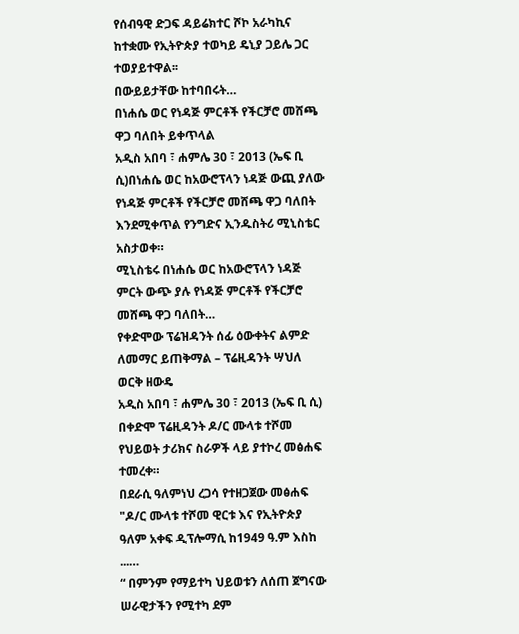የሰብዓዊ ድጋፍ ዳይሬክተር ሾኮ አራካኪና ከተቋሙ የኢትዮጵያ ተወካይ ዴኒያ ጋይሌ ጋር ተወያይተዋል፡፡
በውይይታቸው ከተባበሩት…
በነሐሴ ወር የነዳጅ ምርቶች የችርቻሮ መሸጫ ዋጋ ባለበት ይቀጥላል
አዲስ አበባ ፣ ሐምሌ 30 ፣ 2013 (ኤፍ ቢ ሲ)በነሐሴ ወር ከአውሮፕላን ነዳጅ ውጪ ያለው የነዳጅ ምርቶች የችርቻሮ መሸጫ ዋጋ ባለበት እንደሚቀጥል የንግድና ኢንዱስትሪ ሚኒስቴር አስታወቀ።
ሚኒስቴሩ በነሐሴ ወር ከአውሮፕላን ነዳጅ ምርት ውጭ ያሉ የነዳጅ ምርቶች የችርቻሮ መሸጫ ዋጋ ባለበት…
የቀድሞው ፕሬዝዳንት ሰፊ ዕውቀትና ልምድ ለመማር ይጠቅማል – ፕሬዚዳንት ሣህለ ወርቅ ዘውዴ
አዲስ አበባ ፣ ሐምሌ 30 ፣ 2013 (ኤፍ ቢ ሲ) በቀድሞ ፕሬዚዳንት ዶ/ር ሙላቱ ተሾመ የህይወት ታሪክና ስራዎች ላይ ያተኮረ መፅሐፍ ተመረቀ።
በደራሲ ዓለምነህ ረጋሳ የተዘጋጀው መፅሐፍ "ዶ/ር ሙላቱ ተሾመ ዊርቱ እና የኢትዮጵያ ዓለም አቀፍ ዲፕሎማሲ ከ1949 ዓ.ም እስከ ...…
“ በምንም የማይተካ ህይወቱን ለሰጠ ጀግናው ሠራዊታችን የሚተካ ደም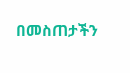በመስጠታችን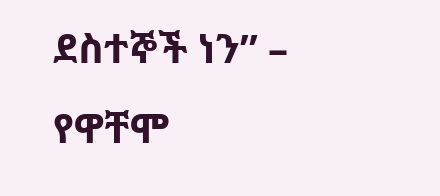ደስተኞች ነን” – የዋቸሞ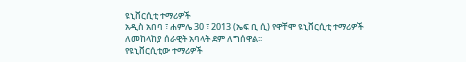ዩኒቨርሲቲ ተማሪዎች
አዲስ አበባ ፣ ሐምሌ 30 ፣ 2013 (ኤፍ ቢ ሲ) የዋቸሞ ዩኒቨርሲቲ ተማሪዎች ለመከላከያ ሰራዊት አባላት ደም ለግሰዋል፡፡
የዩኒቨርሲቲው ተማሪዎች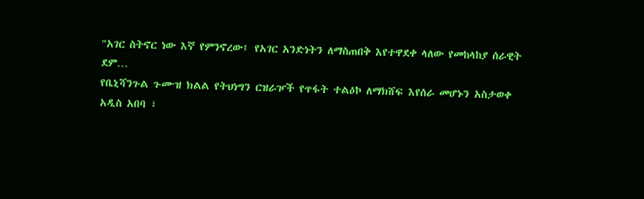"አገር ስትኖር ነው እኛ የምንኖረው፤ የአገር አንድነትን ለማስጠበቅ እየተዋደቀ ላለው የመከላከያ ሰራዊት ደም…
የቤኒሻንጉል ጉሙዝ ክልል የትህነግን ርዝራዦች የጥፋት ተልዕኮ ለማክሸፍ እየሰራ መሆኑን አስታወቀ
አዲስ አበባ ፣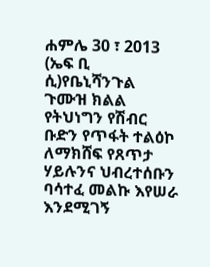ሐምሌ 30 ፣ 2013 (ኤፍ ቢ ሲ)የቤኒሻንጉል ጉሙዝ ክልል የትህነግን የሽብር ቡድን የጥፋት ተልዕኮ ለማክሸፍ የጸጥታ ሃይሉንና ህብረተሰቡን ባሳተፈ መልኩ እየሠራ እንደሚገኝ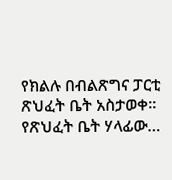የክልሉ በብልጽግና ፓርቲ ጽህፈት ቤት አስታወቀ፡፡
የጽህፈት ቤት ሃላፊው…